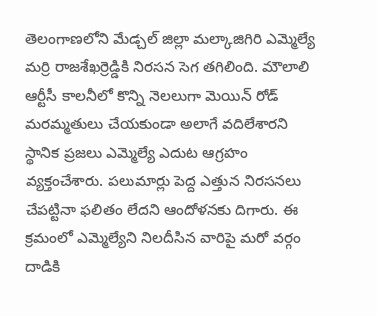తెలంగాణలోని మేడ్చల్ జిల్లా మల్కాజిగిరి ఎమ్మెల్యే మర్రి రాజశేఖర్రెడ్డికి నిరసన సెగ తగిలింది. మౌలాలి ఆర్టీసీ కాలనీలో కొన్ని నెలలుగా మెయిన్ రోడ్ మరమ్మతులు చేయకుండా అలాగే వదిలేశారని స్థానిక ప్రజలు ఎమ్మెల్యే ఎదుట ఆగ్రహం వ్యక్తంచేశారు. పలుమార్లు పెద్ద ఎత్తున నిరసనలు చేపట్టినా ఫలితం లేదని ఆందోళనకు దిగారు. ఈ క్రమంలో ఎమ్మెల్యేని నిలదీసిన వారిపై మరో వర్గం దాడికి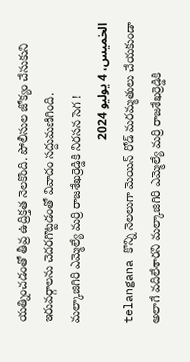యత్నించడంతో తీవ్ర ఉద్రిక్తత నెలకొంది. పోలీసుల జోక్యం చేసుకుని ఇరువర్గాలను చెదరగొట్టడంతో వివాదం సద్దుమణిగింది.
మల్కాజిగిరి ఎమ్మెల్యే మర్రి రాజశేఖర్రెడ్డికి నిరసన సెగ !
الخميس، 4 يوليو 2024
telangana కొన్ని నెలలుగా మెయిన్ రోడ్ మరమ్మతులు చేయకుండా అలాగే వదిలేశారని మల్కాజిగిరి ఎమ్మెల్యే మర్రి రాజశేఖర్రెడ్డికి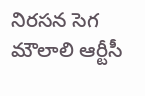నిరసన సెగ మౌలాలి ఆర్టీసీ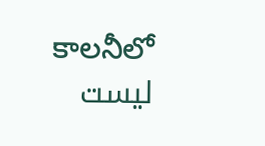కాలనీలో
ليست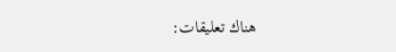هناك تعليقات: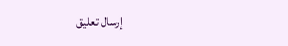إرسال تعليق